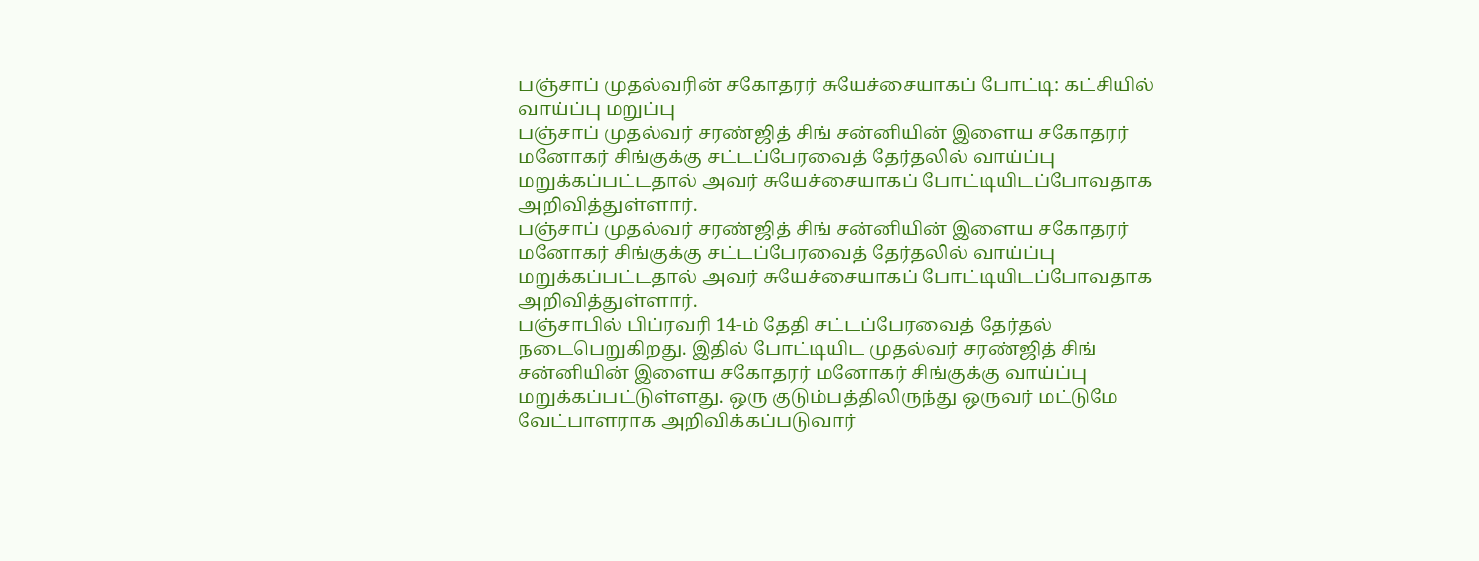பஞ்சாப் முதல்வரின் சகோதரர் சுயேச்சையாகப் போட்டி: கட்சியில் வாய்ப்பு மறுப்பு
பஞ்சாப் முதல்வர் சரண்ஜித் சிங் சன்னியின் இளைய சகோதரர் மனோகர் சிங்குக்கு சட்டப்பேரவைத் தேர்தலில் வாய்ப்பு மறுக்கப்பட்டதால் அவர் சுயேச்சையாகப் போட்டியிடப்போவதாக அறிவித்துள்ளார்.
பஞ்சாப் முதல்வர் சரண்ஜித் சிங் சன்னியின் இளைய சகோதரர் மனோகர் சிங்குக்கு சட்டப்பேரவைத் தேர்தலில் வாய்ப்பு மறுக்கப்பட்டதால் அவர் சுயேச்சையாகப் போட்டியிடப்போவதாக அறிவித்துள்ளார்.
பஞ்சாபில் பிப்ரவரி 14-ம் தேதி சட்டப்பேரவைத் தேர்தல் நடைபெறுகிறது. இதில் போட்டியிட முதல்வர் சரண்ஜித் சிங் சன்னியின் இளைய சகோதரர் மனோகர் சிங்குக்கு வாய்ப்பு மறுக்கப்பட்டுள்ளது. ஒரு குடும்பத்திலிருந்து ஒருவர் மட்டுமே வேட்பாளராக அறிவிக்கப்படுவார்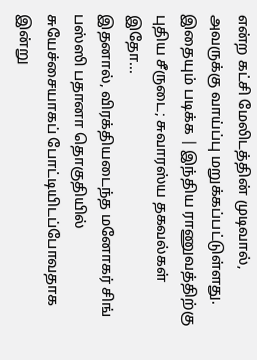என்ற கட்சி மேலிடத்தின் முடிவால், அவருக்கு வாய்ப்பு மறுக்கப்பட்டுள்ளது.
இதையும் படிக்க | இந்திய ராணுவத்திற்கு புதிய சீருடை; சுவாரஸ்ய தகவல்கள் இதோ...
இதனால், விரக்தியடைந்த மனோகர் சிங் பஸ்ஸி பதானா தொகுதியில் சுயேச்சையாகப் போட்டியிடப்போவதாக இன்று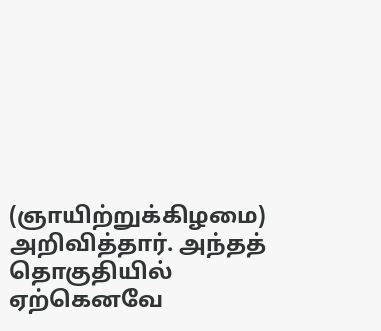(ஞாயிற்றுக்கிழமை) அறிவித்தார். அந்தத் தொகுதியில் ஏற்கெனவே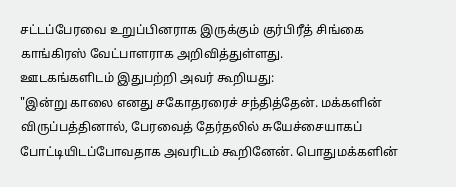சட்டப்பேரவை உறுப்பினராக இருக்கும் குர்பிரீத் சிங்கை காங்கிரஸ் வேட்பாளராக அறிவித்துள்ளது.
ஊடகங்களிடம் இதுபற்றி அவர் கூறியது:
"இன்று காலை எனது சகோதரரைச் சந்தித்தேன். மக்களின் விருப்பத்தினால், பேரவைத் தேர்தலில் சுயேச்சையாகப் போட்டியிடப்போவதாக அவரிடம் கூறினேன். பொதுமக்களின்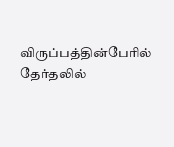விருப்பத்தின்பேரில் தேர்தலில்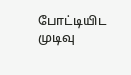போட்டியிட முடிவு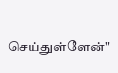செய்துள்ளேன்"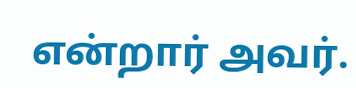என்றார் அவர்.